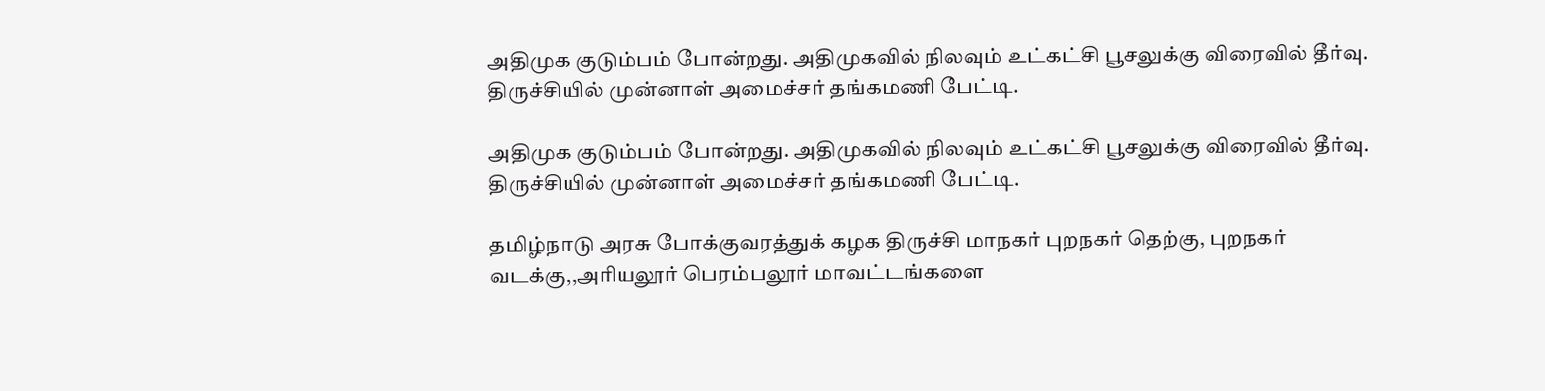அதிமுக குடும்பம் போன்றது. அதிமுகவில் நிலவும் உட்கட்சி பூசலுக்கு விரைவில் தீர்வு. திருச்சியில் முன்னாள் அமைச்சர் தங்கமணி பேட்டி.

அதிமுக குடும்பம் போன்றது. அதிமுகவில் நிலவும் உட்கட்சி பூசலுக்கு விரைவில் தீர்வு. திருச்சியில் முன்னாள் அமைச்சர் தங்கமணி பேட்டி.

தமிழ்நாடு அரசு போக்குவரத்துக் கழக திருச்சி மாநகர் புறநகர் தெற்கு, புறநகர் வடக்கு,,அரியலூர் பெரம்பலூர் மாவட்டங்களை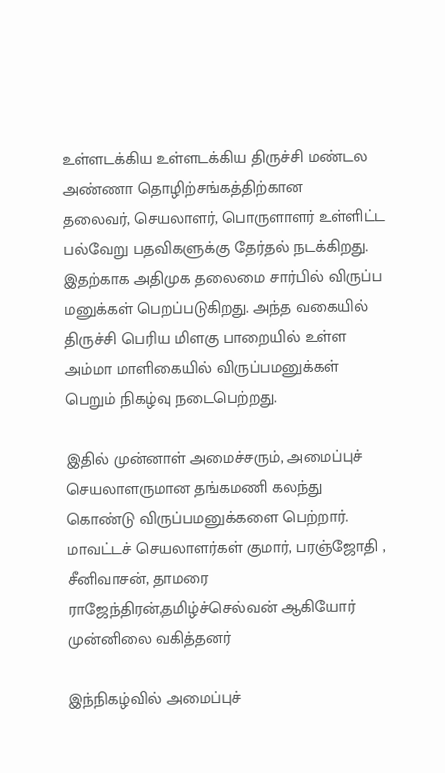உள்ளடக்கிய உள்ளடக்கிய திருச்சி மண்டல அண்ணா தொழிற்சங்கத்திற்கான
தலைவர், செயலாளர், பொருளாளர் உள்ளிட்ட பல்வேறு பதவிகளுக்கு தேர்தல் நடக்கிறது. இதற்காக அதிமுக தலைமை சார்பில் விருப்ப மனுக்கள் பெறப்படுகிறது. அந்த வகையில் திருச்சி பெரிய மிளகு பாறையில் உள்ள அம்மா மாளிகையில் விருப்பமனுக்கள் பெறும் நிகழ்வு நடைபெற்றது.

இதில் முன்னாள் அமைச்சரும், அமைப்புச் செயலாளருமான தங்கமணி கலந்து கொண்டு விருப்பமனுக்களை பெற்றார். மாவட்டச் செயலாளர்கள் குமார், பரஞ்ஜோதி , சீனிவாசன், தாமரை ராஜேந்திரன்,தமிழ்ச்செல்வன் ஆகியோர் முன்னிலை வகித்தனர்

இந்நிகழ்வில் அமைப்புச்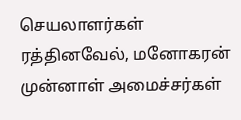செயலாளர்கள் ரத்தினவேல், மனோகரன் முன்னாள் அமைச்சர்கள்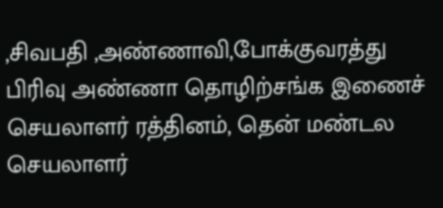,சிவபதி ,அண்ணாவி,போக்குவரத்து பிரிவு அண்ணா தொழிற்சங்க இணைச் செயலாளர் ரத்தினம், தென் மண்டல செயலாளர்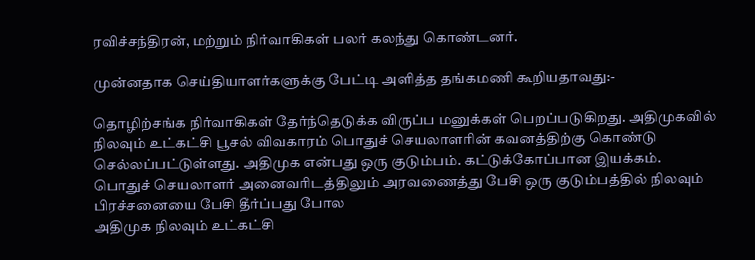ரவிச்சந்திரன், மற்றும் நிர்வாகிகள் பலர் கலந்து கொண்டனர்.

முன்னதாக செய்தியாளர்களுக்கு பேட்டி அளித்த தங்கமணி கூறியதாவது:-

தொழிற்சங்க நிர்வாகிகள் தேர்ந்தெடுக்க விருப்ப மனுக்கள் பெறப்படுகிறது. அதிமுகவில்
நிலவும் உட்கட்சி பூசல் விவகாரம் பொதுச் செயலாளரின் கவனத்திற்கு கொண்டு செல்லப்பட்டுள்ளது. அதிமுக என்பது ஒரு குடும்பம். கட்டுக்கோப்பான இயக்கம்.
பொதுச் செயலாளர் அனைவரிடத்திலும் அரவணைத்து பேசி ஒரு குடும்பத்தில் நிலவும் பிரச்சனையை பேசி தீர்ப்பது போல
அதிமுக நிலவும் உட்கட்சி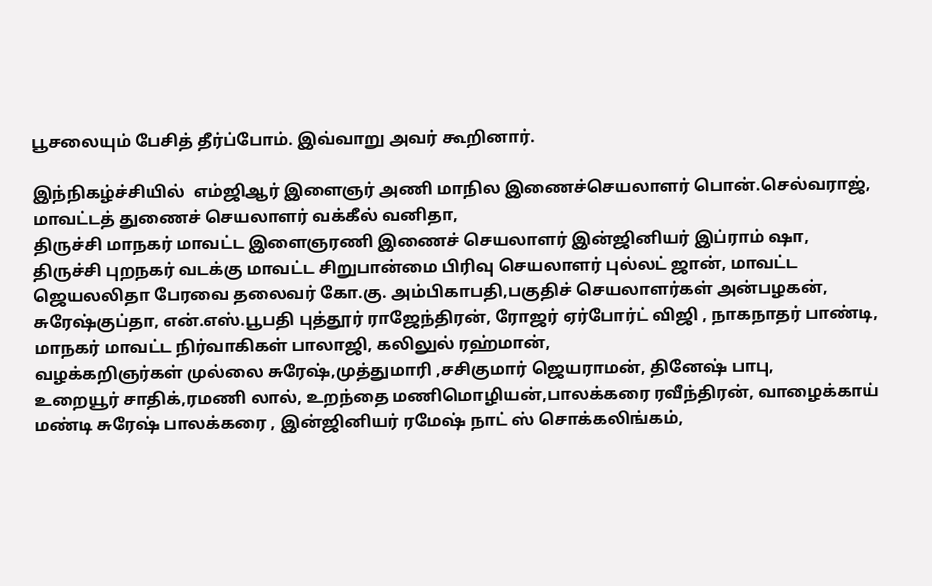பூசலையும் பேசித் தீர்ப்போம். இவ்வாறு அவர் கூறினார்.

இந்நிகழ்ச்சியில்  எம்ஜிஆர் இளைஞர் அணி மாநில இணைச்செயலாளர் பொன்.செல்வராஜ், மாவட்டத் துணைச் செயலாளர் வக்கீல் வனிதா,
திருச்சி மாநகர் மாவட்ட இளைஞரணி இணைச் செயலாளர் இன்ஜினியர் இப்ராம் ஷா, திருச்சி புறநகர் வடக்கு மாவட்ட சிறுபான்மை பிரிவு செயலாளர் புல்லட் ஜான், மாவட்ட ஜெயலலிதா பேரவை தலைவர் கோ.கு. அம்பிகாபதி,பகுதிச் செயலாளர்கள் அன்பழகன், சுரேஷ்குப்தா, என்.எஸ்.பூபதி புத்தூர் ராஜேந்திரன், ரோஜர் ஏர்போர்ட் விஜி , நாகநாதர் பாண்டி, மாநகர் மாவட்ட நிர்வாகிகள் பாலாஜி, கலிலுல் ரஹ்மான்,
வழக்கறிஞர்கள் முல்லை சுரேஷ்,முத்துமாரி ,சசிகுமார் ஜெயராமன், தினேஷ் பாபு,
உறையூர் சாதிக்,ரமணி லால், உறந்தை மணிமொழியன்,பாலக்கரை ரவீந்திரன், வாழைக்காய் மண்டி சுரேஷ் பாலக்கரை , இன்ஜினியர் ரமேஷ் நாட் ஸ் சொக்கலிங்கம்,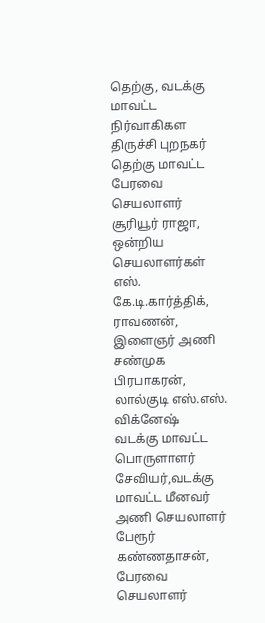தெற்கு, வடக்கு மாவட்ட நிர்வாகிகள
திருச்சி புறநகர் தெற்கு மாவட்ட பேரவை செயலாளர் சூரியூர் ராஜா, ஒன்றிய செயலாளர்கள் எஸ். கே.டி.கார்த்திக், ராவணன், இளைஞர் அணி சண்முக பிரபாகரன்,
லால்குடி எஸ்.எஸ். விக்னேஷ்
வடக்கு மாவட்ட பொருளாளர் சேவியர்,வடக்கு மாவட்ட மீனவர் அணி செயலாளர் பேரூர் கண்ணதாசன்,
பேரவை செயலாளர்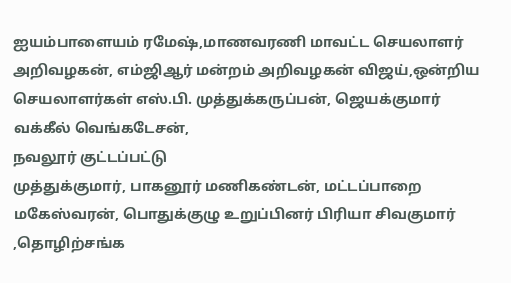ஐயம்பாளையம் ரமேஷ்,மாணவரணி மாவட்ட செயலாளர் அறிவழகன், எம்ஜிஆர் மன்றம் அறிவழகன் விஜய்,ஒன்றிய செயலாளர்கள் எஸ்.பி. முத்துக்கருப்பன், ஜெயக்குமார்
வக்கீல் வெங்கடேசன்,
நவலூர் குட்டப்பட்டு
முத்துக்குமார், பாகனூர் மணிகண்டன், மட்டப்பாறை மகேஸ்வரன், பொதுக்குழு உறுப்பினர் பிரியா சிவகுமார் ,தொழிற்சங்க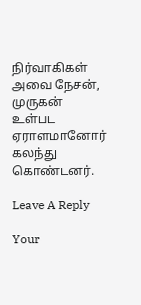நிர்வாகிகள் அவை நேசன், முருகன் உள்பட ஏராளமானோர் கலந்து கொண்டனர்.

Leave A Reply

Your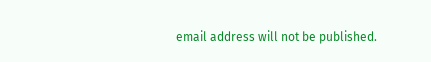email address will not be published.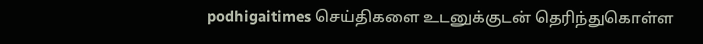podhigaitimes செய்திகளை உடனுக்குடன் தெரிந்துகொள்ள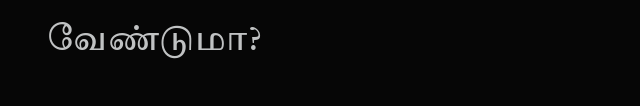வேண்டுமா?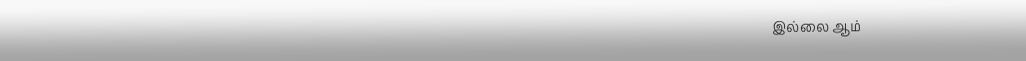இல்லை ஆம்